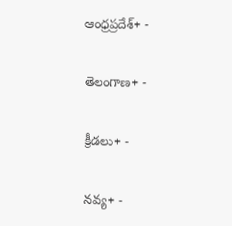ఆంధ్రప్రదేశ్+ -

తెలంగాణ+ -

క్రీడలు+ -

నవ్య+ -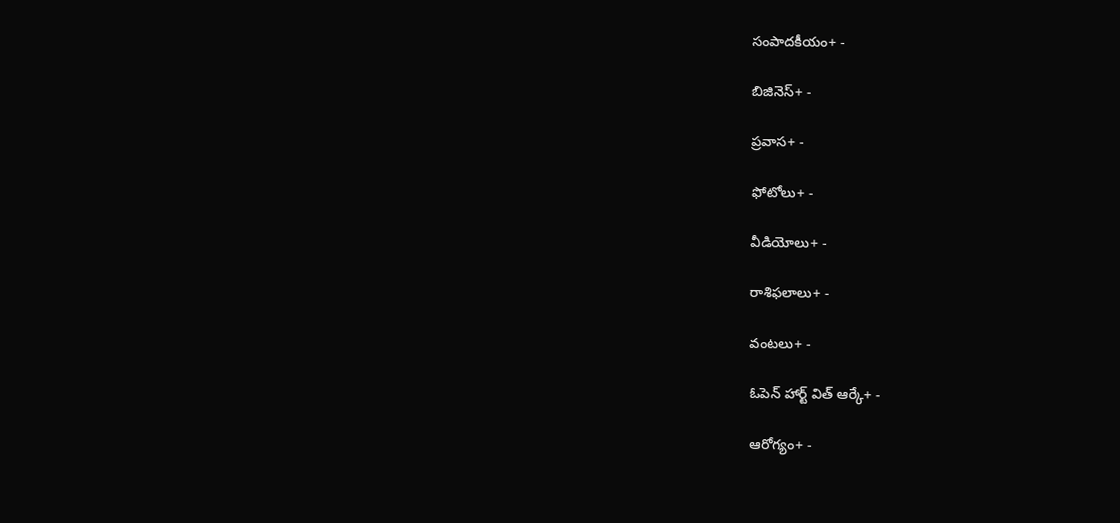సంపాదకీయం+ -

బిజినెస్+ -

ప్రవాస+ -

ఫోటోలు+ -

వీడియోలు+ -

రాశిఫలాలు+ -

వంటలు+ -

ఓపెన్ హార్ట్ విత్ ఆర్కే+ -

ఆరోగ్యం+ -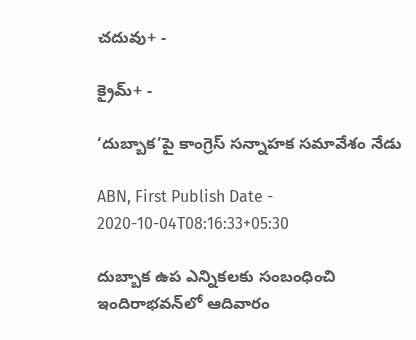చదువు+ -

క్రైమ్+ -

‘దుబ్బాక’పై కాంగ్రెస్‌ సన్నాహక సమావేశం నేడు

ABN, First Publish Date - 2020-10-04T08:16:33+05:30

దుబ్బాక ఉప ఎన్నికలకు సంబంధించి ఇందిరాభవన్‌లో ఆదివారం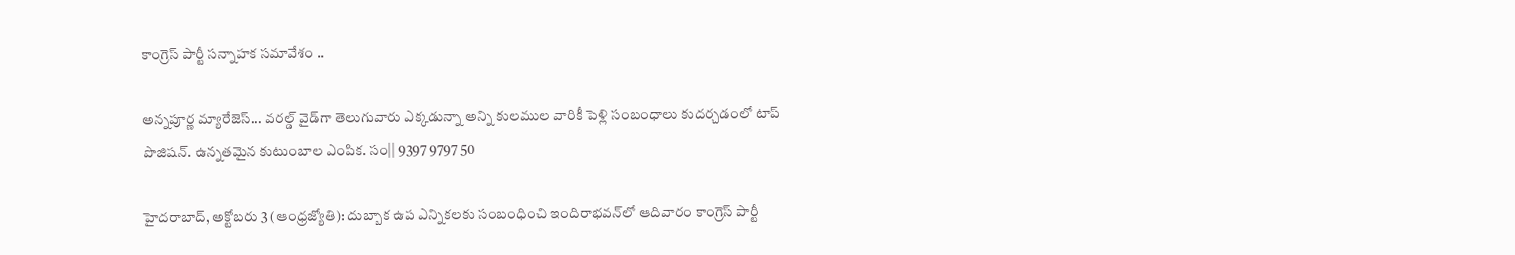కాంగ్రెస్‌ పార్టీ సన్నాహక సమావేశం ..

అన్నపూర్ణ మ్యారేజెస్... వరల్డ్ వైడ్‌గా తెలుగువారు ఎక్కడున్నా అన్ని కులముల వారికీ పెళ్లి సంబంధాలు కుదర్చడంలో టాప్ పొజిషన్. ఉన్నతమైన కుటుంబాల ఎంపిక. సం|| 9397 9797 50

హైదరాబాద్‌, అక్టోబరు 3 (ఆంధ్రజ్యోతి): దుబ్బాక ఉప ఎన్నికలకు సంబంధించి ఇందిరాభవన్‌లో ఆదివారం కాంగ్రెస్‌ పార్టీ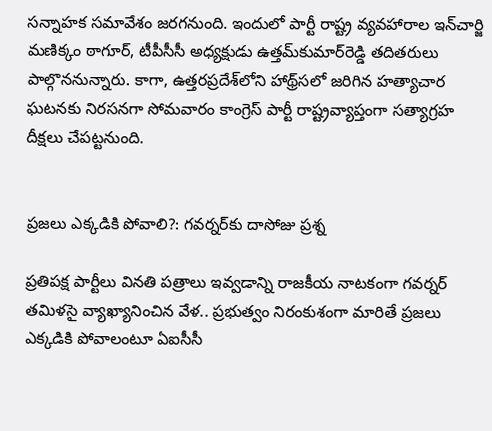సన్నాహక సమావేశం జరగనుంది. ఇందులో పార్టీ రాష్ట్ర వ్యవహారాల ఇన్‌చార్జి మణిక్కం ఠాగూర్‌, టీపీసీసీ అధ్యక్షుడు ఉత్తమ్‌కుమార్‌రెడ్డి తదితరులు పాల్గొననున్నారు. కాగా, ఉత్తరప్రదేశ్‌లోని హాథ్ర్‌సలో జరిగిన హత్యాచార ఘటనకు నిరసనగా సోమవారం కాంగ్రెస్‌ పార్టీ రాష్ట్రవ్యాప్తంగా సత్యాగ్రహ దీక్షలు చేపట్టనుంది.


ప్రజలు ఎక్కడికి పోవాలి?: గవర్నర్‌కు దాసోజు ప్రశ్న

ప్రతిపక్ష పార్టీలు వినతి పత్రాలు ఇవ్వడాన్ని రాజకీయ నాటకంగా గవర్నర్‌ తమిళసై వ్యాఖ్యానించిన వేళ.. ప్రభుత్వం నిరంకుశంగా మారితే ప్రజలు ఎక్కడికి పోవాలంటూ ఏఐసీసీ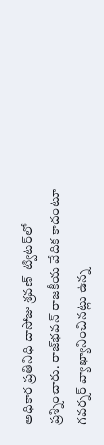అధికార ప్రతినిధి దాసోజు శ్రవణ్‌  ట్విటర్‌లో ప్రశ్నించారు. రాజ్‌భవన్‌ రాజకీయ వేదిక కాదంటూ గవర్నర్‌ వ్యాఖ్యానించినట్లు ఉన్న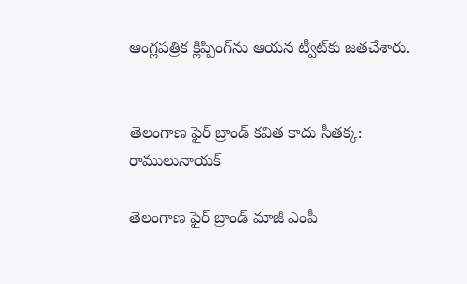ఆంగ్లపత్రిక క్లిప్పింగ్‌ను ఆయన ట్వీట్‌కు జతచేశారు.


తెలంగాణ ఫైర్‌ బ్రాండ్‌ కవిత కాదు సీతక్క: రాములునాయక్‌

తెలంగాణ ఫైర్‌ బ్రాండ్‌ మాజీ ఎంపీ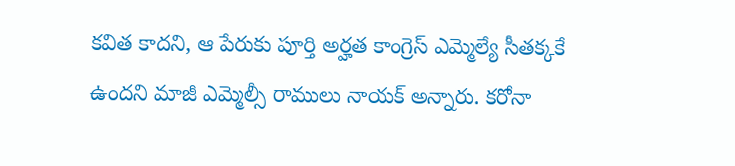కవిత కాదని, ఆ పేరుకు పూర్తి అర్హత కాంగ్రెస్‌ ఎమ్మెల్యే సీతక్కకే ఉందని మాజీ ఎమ్మెల్సీ రాములు నాయక్‌ అన్నారు. కరోనా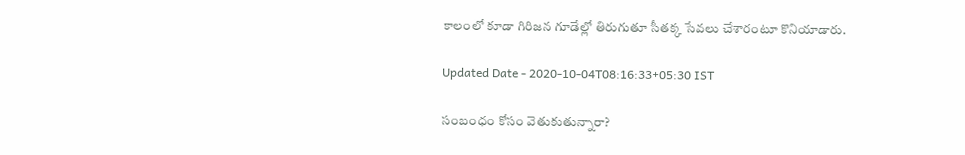కాలంలో కూడా గిరిజన గూడేల్లో తిరుగుతూ సీతక్క సేవలు చేశారంటూ కొనియాడారు.

Updated Date - 2020-10-04T08:16:33+05:30 IST

సంబంధం కోసం వెతుకుతున్నారా?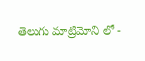తెలుగు మాట్రిమోని లో -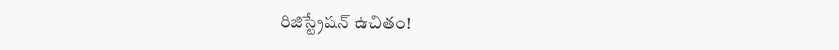రిజిస్ట్రేషన్ ఉచితం!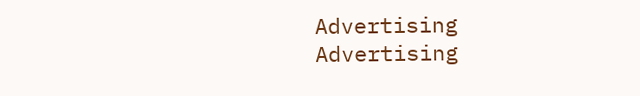Advertising
Advertising